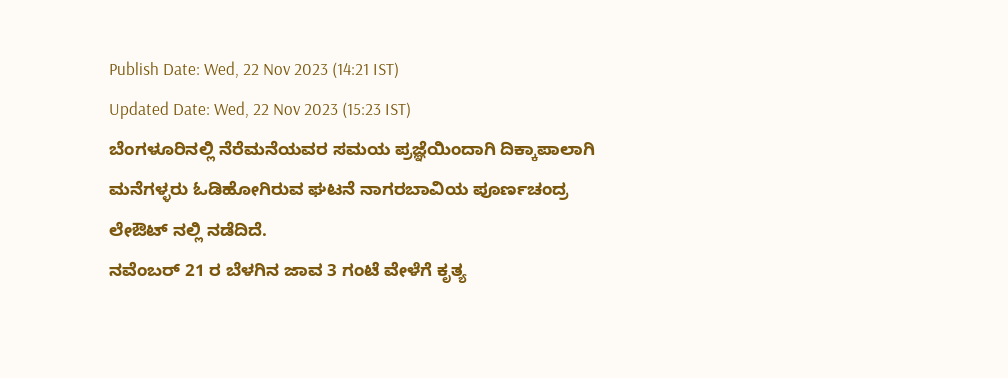Publish Date: Wed, 22 Nov 2023 (14:21 IST)
Updated Date: Wed, 22 Nov 2023 (15:23 IST)
ಬೆಂಗಳೂರಿನಲ್ಲಿ ನೆರೆಮನೆಯವರ ಸಮಯ ಪ್ರಜ್ಞೆಯಿಂದಾಗಿ ದಿಕ್ಕಾಪಾಲಾಗಿ ಮನೆಗಳ್ಳರು ಓಡಿಹೋಗಿರುವ ಘಟನೆ ನಾಗರಬಾವಿಯ ಪೂರ್ಣಚಂದ್ರ ಲೇಔಟ್ ನಲ್ಲಿ ನಡೆದಿದೆ.
ನವೆಂಬರ್ 21 ರ ಬೆಳಗಿನ ಜಾವ 3 ಗಂಟೆ ವೇಳೆಗೆ ಕೃತ್ಯ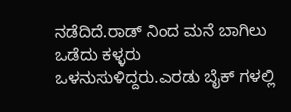ನಡೆದಿದೆ.ರಾಡ್ ನಿಂದ ಮನೆ ಬಾಗಿಲು ಒಡೆದು ಕಳ್ಳರು ಒಳನುಸುಳಿದ್ದರು.ಎರಡು ಬೈಕ್ ಗಳಲ್ಲಿ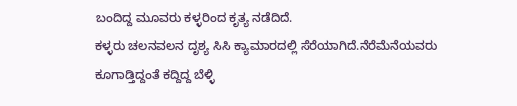ಬಂದಿದ್ದ ಮೂವರು ಕಳ್ಳರಿಂದ ಕೃತ್ಯ ನಡೆದಿದೆ.
ಕಳ್ಳರು ಚಲನವಲನ ದೃಶ್ಯ ಸಿಸಿ ಕ್ಯಾಮಾರದಲ್ಲಿ ಸೆರೆಯಾಗಿದೆ.ನೆರೆಮೆನೆಯವರು ಕೂಗಾಡ್ತಿದ್ದಂತೆ ಕದ್ದಿದ್ದ ಬೆಳ್ಳಿ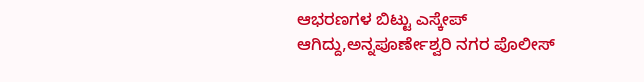ಆಭರಣಗಳ ಬಿಟ್ಟು ಎಸ್ಕೇಪ್ ಆಗಿದ್ದು,ಅನ್ನಪೂರ್ಣೇಶ್ವರಿ ನಗರ ಪೊಲೀಸ್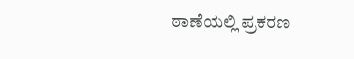ಠಾಣೆಯಲ್ಲಿ ಪ್ರಕರಣ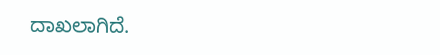ದಾಖಲಾಗಿದೆ.